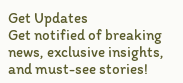Get Updates
Get notified of breaking news, exclusive insights, and must-see stories!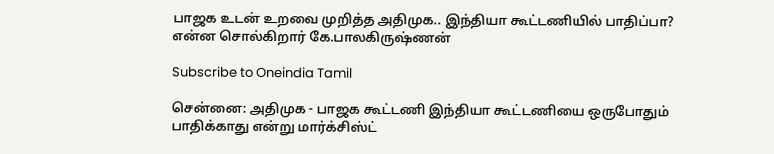பாஜக உடன் உறவை முறித்த அதிமுக.. இந்தியா கூட்டணியில் பாதிப்பா? என்ன சொல்கிறார் கே.பாலகிருஷ்ணன்

Subscribe to Oneindia Tamil

சென்னை: அதிமுக - பாஜக கூட்டணி இந்தியா கூட்டணியை ஒருபோதும் பாதிக்காது என்று மார்க்சிஸ்ட்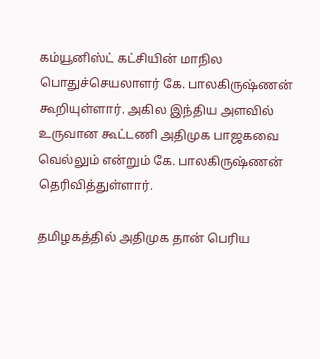கம்யூனிஸ்ட் கட்சியின் மாநில பொதுச்செயலாளர் கே. பாலகிருஷ்ணன் கூறியுள்ளார். அகில இந்திய அளவில் உருவான கூட்டணி அதிமுக பாஜகவை வெல்லும் என்றும் கே. பாலகிருஷ்ணன் தெரிவித்துள்ளார்.

தமிழகத்தில் அதிமுக தான் பெரிய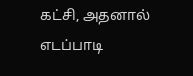கட்சி, அதனால் எடப்பாடி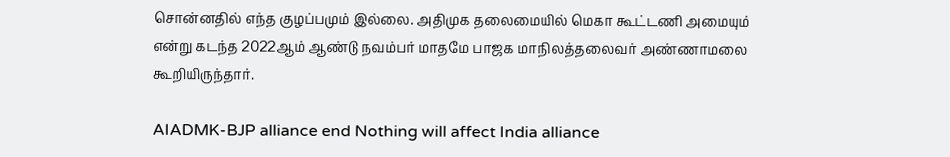சொன்னதில் எந்த குழப்பமும் இல்லை. அதிமுக தலைமையில் மெகா கூட்டணி அமையும் என்று கடந்த 2022ஆம் ஆண்டு நவம்பர் மாதமே பாஜக மாநிலத்தலைவர் அண்ணாமலை கூறியிருந்தார்.

AIADMK-BJP alliance end Nothing will affect India alliance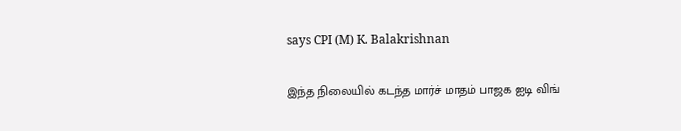says CPI (M) K. Balakrishnan

இந்த நிலையில் கடந்த மார்ச் மாதம் பாஜக ஐடி விங்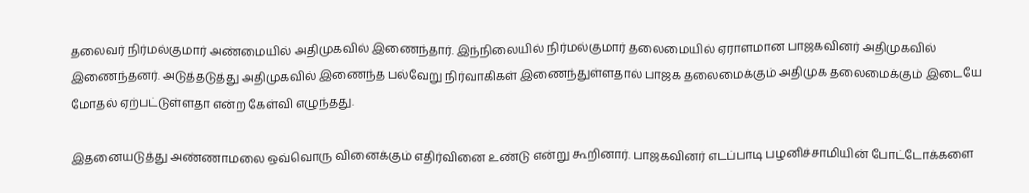தலைவர் நிர்மல்குமார் அண்மையில் அதிமுகவில் இணைந்தார். இந்நிலையில் நிர்மல்குமார் தலைமையில் ஏராளமான பாஜகவினர் அதிமுகவில் இணைந்தனர். அடுத்தடுத்து அதிமுகவில் இணைந்த பல்வேறு நிர்வாகிகள் இணைந்துள்ளதால் பாஜக தலைமைக்கும் அதிமுக தலைமைக்கும் இடையே மோதல் ஏற்பட்டுள்ளதா என்ற கேள்வி எழுந்தது.

இதனையடுத்து அண்ணாமலை ஒவ்வொரு வினைக்கும் எதிர்வினை உண்டு என்று கூறினார். பாஜகவினர் எடப்பாடி பழனிச்சாமியின் போட்டோக்களை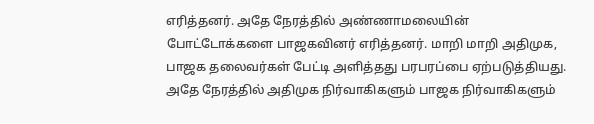எரித்தனர். அதே நேரத்தில் அண்ணாமலையின் போட்டோக்களை பாஜகவினர் எரித்தனர். மாறி மாறி அதிமுக, பாஜக தலைவர்கள் பேட்டி அளித்தது பரபரப்பை ஏற்படுத்தியது. அதே நேரத்தில் அதிமுக நிர்வாகிகளும் பாஜக நிர்வாகிகளும்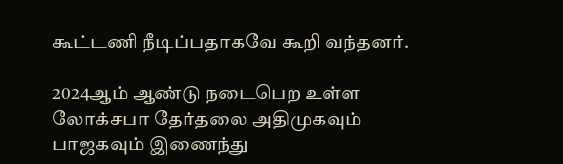கூட்டணி நீடிப்பதாகவே கூறி வந்தனர்.

2024ஆம் ஆண்டு நடைபெற உள்ள லோக்சபா தேர்தலை அதிமுகவும் பாஜகவும் இணைந்து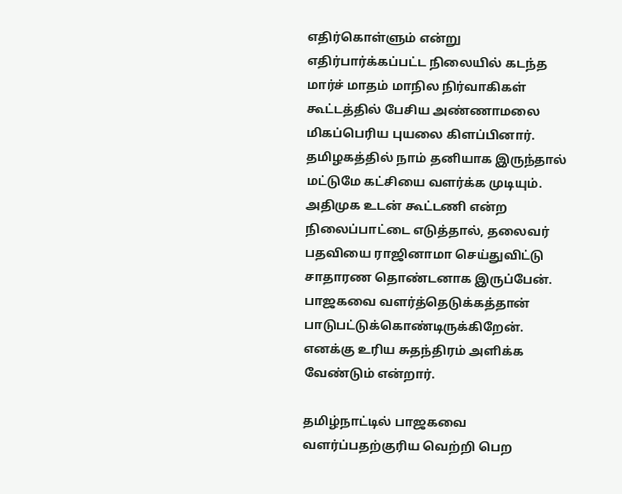எதிர்கொள்ளும் என்று எதிர்பார்க்கப்பட்ட நிலையில் கடந்த மார்ச் மாதம் மாநில நிர்வாகிகள் கூட்டத்தில் பேசிய அண்ணாமலை மிகப்பெரிய புயலை கிளப்பினார். தமிழகத்தில் நாம் தனியாக இருந்தால் மட்டுமே கட்சியை வளர்க்க முடியும். அதிமுக உடன் கூட்டணி என்ற நிலைப்பாட்டை எடுத்தால், தலைவர் பதவியை ராஜினாமா செய்துவிட்டு சாதாரண தொண்டனாக இருப்பேன். பாஜகவை வளர்த்தெடுக்கத்தான் பாடுபட்டுக்கொண்டிருக்கிறேன். எனக்கு உரிய சுதந்திரம் அளிக்க வேண்டும் என்றார்.

தமிழ்நாட்டில் பாஜகவை வளர்ப்பதற்குரிய வெற்றி பெற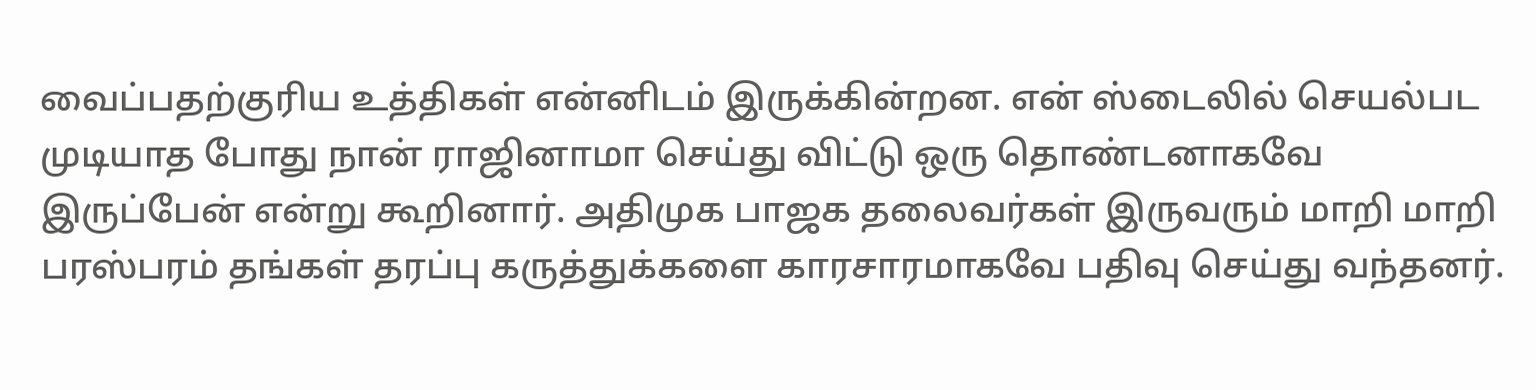வைப்பதற்குரிய உத்திகள் என்னிடம் இருக்கின்றன. என் ஸ்டைலில் செயல்பட முடியாத போது நான் ராஜினாமா செய்து விட்டு ஒரு தொண்டனாகவே இருப்பேன் என்று கூறினார். அதிமுக பாஜக தலைவர்கள் இருவரும் மாறி மாறி பரஸ்பரம் தங்கள் தரப்பு கருத்துக்களை காரசாரமாகவே பதிவு செய்து வந்தனர்.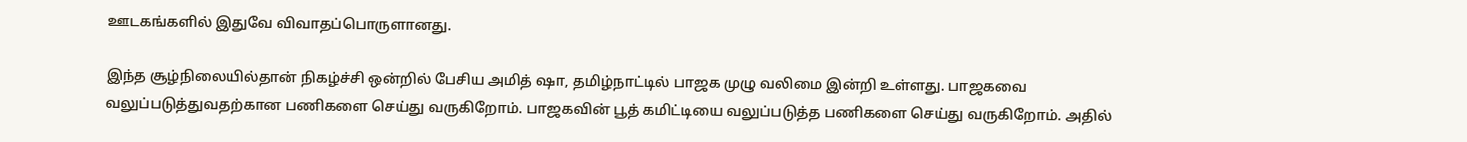ஊடகங்களில் இதுவே விவாதப்பொருளானது.

இந்த சூழ்நிலையில்தான் நிகழ்ச்சி ஒன்றில் பேசிய அமித் ஷா, தமிழ்நாட்டில் பாஜக முழு வலிமை இன்றி உள்ளது. பாஜகவை வலுப்படுத்துவதற்கான பணிகளை செய்து வருகிறோம். பாஜகவின் பூத் கமிட்டியை வலுப்படுத்த பணிகளை செய்து வருகிறோம். அதில்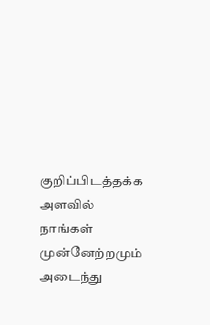குறிப்பிடத்தக்க அளவில் நாங்கள் முன்னேற்றமும் அடைந்து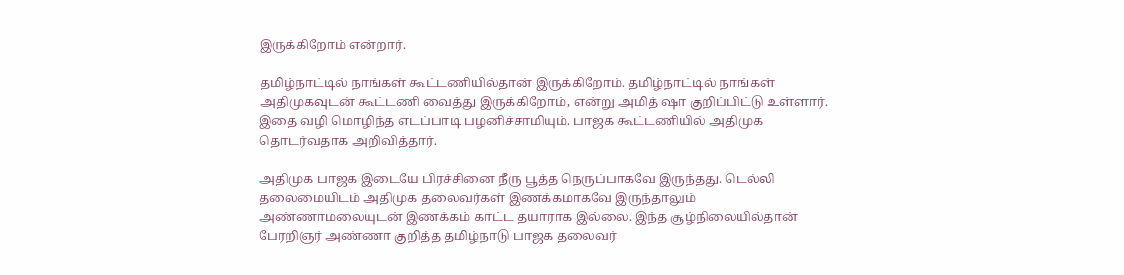இருக்கிறோம் என்றார்.

தமிழ்நாட்டில் நாங்கள் கூட்டணியில்தான் இருக்கிறோம். தமிழ்நாட்டில் நாங்கள் அதிமுகவுடன் கூட்டணி வைத்து இருக்கிறோம், என்று அமித் ஷா குறிப்பிட்டு உள்ளார். இதை வழி மொழிந்த எடப்பாடி பழனிச்சாமியும். பாஜக கூட்டணியில் அதிமுக தொடர்வதாக அறிவித்தார்.

அதிமுக பாஜக இடையே பிரச்சினை நீரு பூத்த நெருப்பாகவே இருந்தது. டெல்லி தலைமையிடம் அதிமுக தலைவர்கள் இணக்கமாகவே இருந்தாலும் அண்ணாமலையுடன் இணக்கம் காட்ட தயாராக இல்லை. இந்த சூழ்நிலையில்தான் பேரறிஞர் அண்ணா குறித்த தமிழ்நாடு பாஜக தலைவர்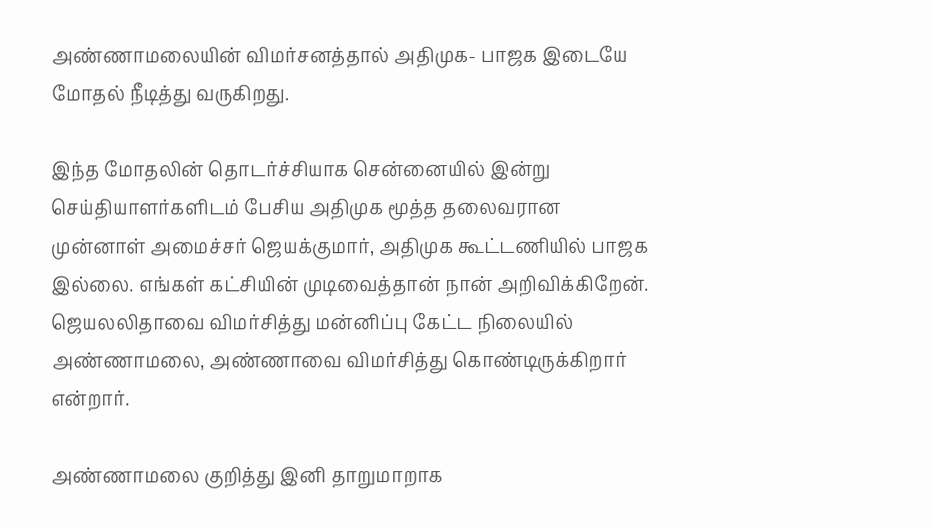அண்ணாமலையின் விமர்சனத்தால் அதிமுக- பாஜக இடையே மோதல் நீடித்து வருகிறது.

இந்த மோதலின் தொடர்ச்சியாக சென்னையில் இன்று செய்தியாளர்களிடம் பேசிய அதிமுக மூத்த தலைவரான முன்னாள் அமைச்சர் ஜெயக்குமார், அதிமுக கூட்டணியில் பாஜக இல்லை. எங்கள் கட்சியின் முடிவைத்தான் நான் அறிவிக்கிறேன். ஜெயலலிதாவை விமர்சித்து மன்னிப்பு கேட்ட நிலையில் அண்ணாமலை, அண்ணாவை விமர்சித்து கொண்டிருக்கிறார் என்றார்.

அண்ணாமலை குறித்து இனி தாறுமாறாக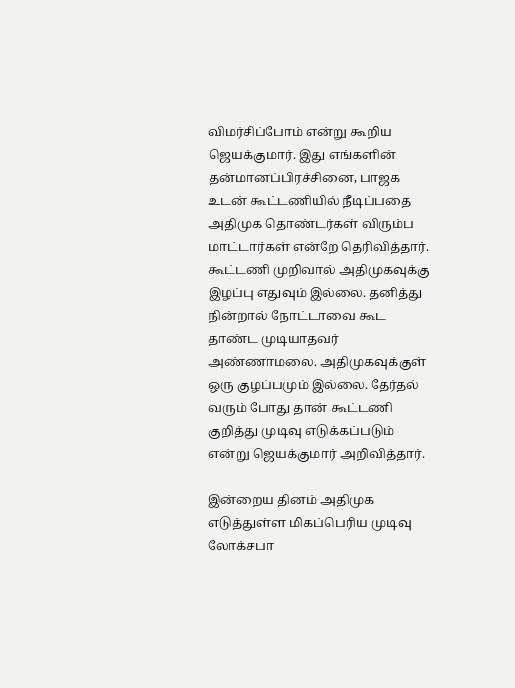விமர்சிப்போம் என்று கூறிய ஜெயக்குமார். இது எங்களின் தன்மானப்பிரச்சினை, பாஜக உடன் கூட்டணியில் நீடிப்பதை அதிமுக தொண்டர்கள் விரும்ப மாட்டார்கள் என்றே தெரிவித்தார். கூட்டணி முறிவால் அதிமுகவுக்கு இழப்பு எதுவும் இல்லை. தனித்து நின்றால் நோட்டாவை கூட தாண்ட முடியாதவர் அண்ணாமலை. அதிமுகவுக்குள் ஒரு குழப்பமும் இல்லை. தேர்தல் வரும் போது தான் கூட்டணி குறித்து முடிவு எடுக்கப்படும் என்று ஜெயக்குமார் அறிவித்தார்.

இன்றைய தினம் அதிமுக எடுத்துள்ள மிகப்பெரிய முடிவு லோக்சபா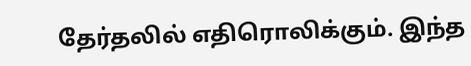தேர்தலில் எதிரொலிக்கும். இந்த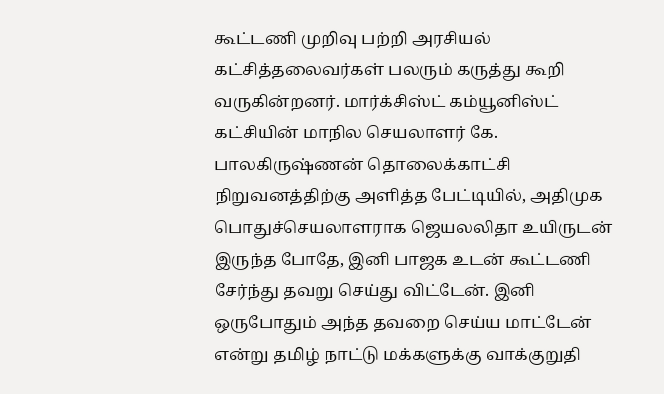கூட்டணி முறிவு பற்றி அரசியல் கட்சித்தலைவர்கள் பலரும் கருத்து கூறி வருகின்றனர். மார்க்சிஸ்ட் கம்யூனிஸ்ட் கட்சியின் மாநில செயலாளர் கே. பாலகிருஷ்ணன் தொலைக்காட்சி நிறுவனத்திற்கு அளித்த பேட்டியில், அதிமுக பொதுச்செயலாளராக ஜெயலலிதா உயிருடன் இருந்த போதே, இனி பாஜக உடன் கூட்டணி சேர்ந்து தவறு செய்து விட்டேன். இனி ஒருபோதும் அந்த தவறை செய்ய மாட்டேன் என்று தமிழ் நாட்டு மக்களுக்கு வாக்குறுதி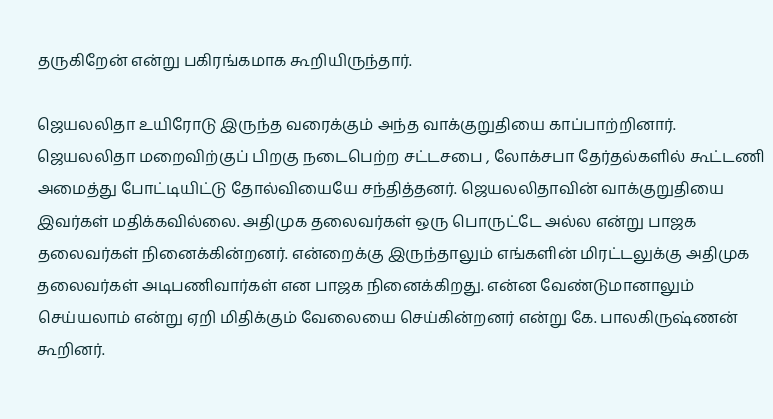தருகிறேன் என்று பகிரங்கமாக கூறியிருந்தார்.

ஜெயலலிதா உயிரோடு இருந்த வரைக்கும் அந்த வாக்குறுதியை காப்பாற்றினார். ஜெயலலிதா மறைவிற்குப் பிறகு நடைபெற்ற சட்டசபை , லோக்சபா தேர்தல்களில் கூட்டணி அமைத்து போட்டியிட்டு தோல்வியையே சந்தித்தனர். ஜெயலலிதாவின் வாக்குறுதியை இவர்கள் மதிக்கவில்லை. அதிமுக தலைவர்கள் ஒரு பொருட்டே அல்ல என்று பாஜக தலைவர்கள் நினைக்கின்றனர். என்றைக்கு இருந்தாலும் எங்களின் மிரட்டலுக்கு அதிமுக தலைவர்கள் அடிபணிவார்கள் என பாஜக நினைக்கிறது. என்ன வேண்டுமானாலும் செய்யலாம் என்று ஏறி மிதிக்கும் வேலையை செய்கின்றனர் என்று கே. பாலகிருஷ்ணன் கூறினர்.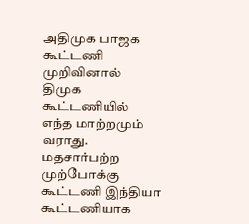அதிமுக பாஜக கூட்டணி முறிவினால் திமுக கூட்டணியில் எந்த மாற்றமும் வராது. மதசார்பற்ற முற்போக்கு கூட்டணி இந்தியா கூட்டணியாக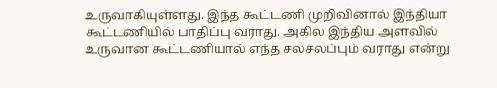உருவாகியுள்ளது. இந்த கூட்டணி முறிவினால் இந்தியா கூட்டணியில் பாதிப்பு வராது. அகில இந்திய அளவில் உருவான கூட்டணியால் எந்த சலசலப்பும் வராது என்று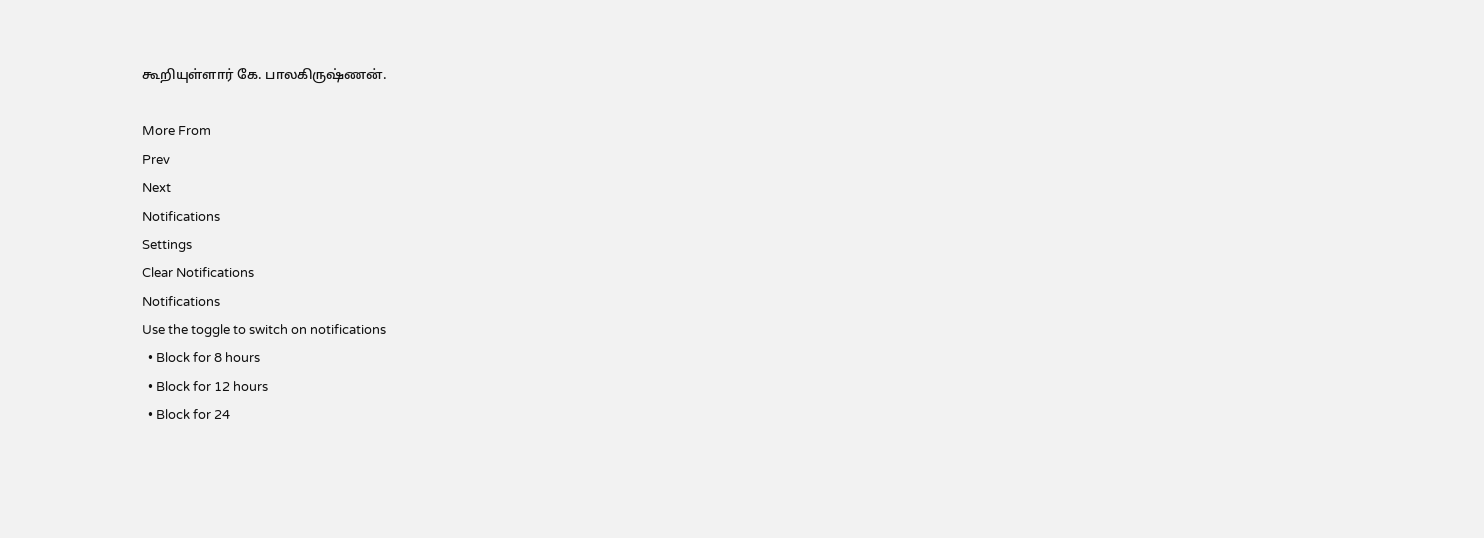கூறியுள்ளார் கே. பாலகிருஷ்ணன்.

More From
Prev
Next
Notifications
Settings
Clear Notifications
Notifications
Use the toggle to switch on notifications
  • Block for 8 hours
  • Block for 12 hours
  • Block for 24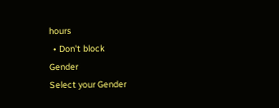hours
  • Don't block
Gender
Select your Gender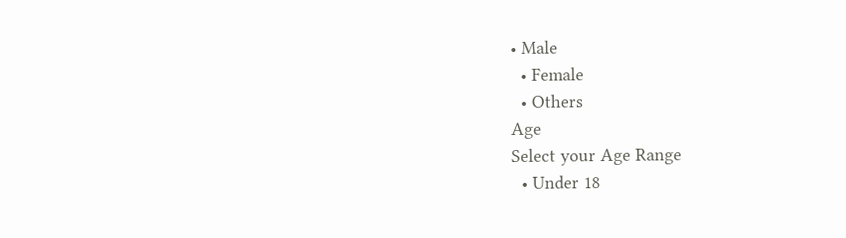• Male
  • Female
  • Others
Age
Select your Age Range
  • Under 18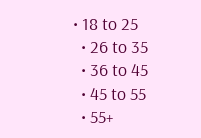• 18 to 25
  • 26 to 35
  • 36 to 45
  • 45 to 55
  • 55+